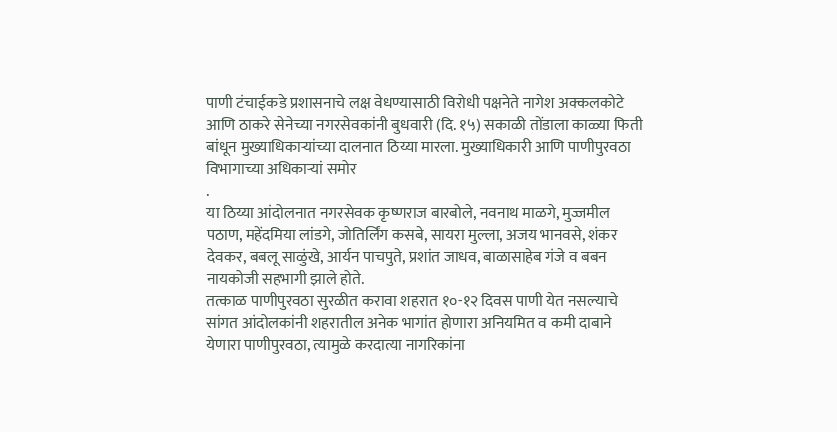पाणी टंचाईकडे प्रशासनाचे लक्ष वेधण्यासाठी विरोधी पक्षनेते नागेश अक्कलकोटे आणि ठाकरे सेनेच्या नगरसेवकांनी बुधवारी (दि. १५) सकाळी तोंडाला काळ्या फिती बांधून मुख्याधिकाऱ्यांच्या दालनात ठिय्या मारला. मुख्याधिकारी आणि पाणीपुरवठा विभागाच्या अधिकाऱ्यां समोर
.
या ठिय्या आंदोलनात नगरसेवक कृष्णराज बारबोले, नवनाथ माळगे, मुज्जमील पठाण, महेंदमिया लांडगे, जोतिर्लिंग कसबे, सायरा मुल्ला, अजय भानवसे, शंकर देवकर, बबलू साळुंखे, आर्यन पाचपुते, प्रशांत जाधव, बाळासाहेब गंजे व बबन नायकोजी सहभागी झाले होते.
तत्काळ पाणीपुरवठा सुरळीत करावा शहरात १०-१२ दिवस पाणी येत नसल्याचे सांगत आंदोलकांनी शहरातील अनेक भागांत होणारा अनियमित व कमी दाबाने येणारा पाणीपुरवठा, त्यामुळे करदात्या नागरिकांना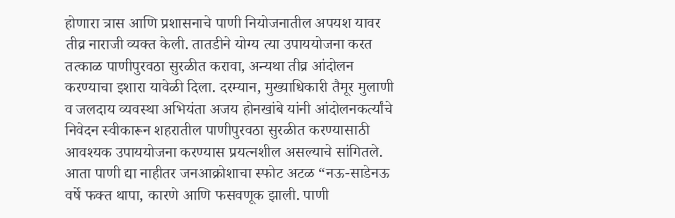होणारा त्रास आणि प्रशासनाचे पाणी नियोजनातील अपयश यावर तीव्र नाराजी व्यक्त केली. तातडीने योग्य त्या उपाययोजना करत तत्काळ पाणीपुरवठा सुरळीत करावा, अन्यथा तीव्र आंदोलन करण्याचा इशारा यावेळी दिला. दरम्यान, मुख्याधिकारी तैमूर मुलाणी व जलदाय व्यवस्था अभियंता अजय होनखांबे यांनी आंदोलनकर्त्यांचे निवेदन स्वीकारून शहरातील पाणीपुरवठा सुरळीत करण्यासाठी आवश्यक उपाययोजना करण्यास प्रयत्नशील असल्याचे सांगितले.
आता पाणी द्या नाहीतर जनआक्रोशाचा स्फोट अटळ “नऊ-साडेनऊ वर्षे फक्त थापा, कारणे आणि फसवणूक झाली. पाणी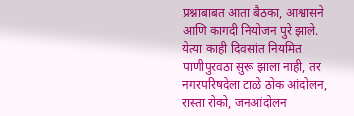प्रश्नाबाबत आता बैठका, आश्वासने आणि कागदी नियोजन पुरे झाले. येत्या काही दिवसांत नियमित पाणीपुरवठा सुरू झाला नाही, तर नगरपरिषदेला टाळे ठोक आंदोलन, रास्ता रोको, जनआंदोलन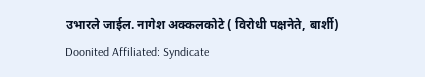उभारले जाईल. नागेश अक्कलकोटे ( विरोधी पक्षनेते, बार्शी)
Doonited Affiliated: Syndicate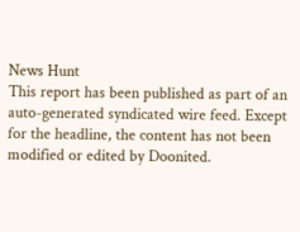News Hunt
This report has been published as part of an auto-generated syndicated wire feed. Except for the headline, the content has not been modified or edited by Doonited.